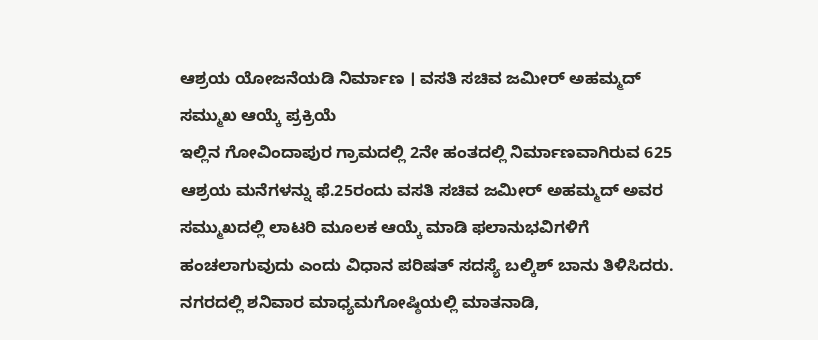ಆಶ್ರಯ ಯೋಜನೆಯಡಿ ನಿರ್ಮಾಣ । ವಸತಿ ಸಚಿವ ಜಮೀರ್ ಅಹಮ್ಮದ್ ಸಮ್ಮುಖ ಆಯ್ಕೆ ಪ್ರಕ್ರಿಯೆ
ಇಲ್ಲಿನ ಗೋವಿಂದಾಪುರ ಗ್ರಾಮದಲ್ಲಿ 2ನೇ ಹಂತದಲ್ಲಿ ನಿರ್ಮಾಣವಾಗಿರುವ 625 ಆಶ್ರಯ ಮನೆಗಳನ್ನು ಫೆ.25ರಂದು ವಸತಿ ಸಚಿವ ಜಮೀರ್ ಅಹಮ್ಮದ್ ಅವರ ಸಮ್ಮುಖದಲ್ಲಿ ಲಾಟರಿ ಮೂಲಕ ಆಯ್ಕೆ ಮಾಡಿ ಫಲಾನುಭವಿಗಳಿಗೆ ಹಂಚಲಾಗುವುದು ಎಂದು ವಿಧಾನ ಪರಿಷತ್ ಸದಸ್ಯೆ ಬಲ್ಕಿಶ್ ಬಾನು ತಿಳಿಸಿದರು.
ನಗರದಲ್ಲಿ ಶನಿವಾರ ಮಾಧ್ಯಮಗೋಷ್ಠಿಯಲ್ಲಿ ಮಾತನಾಡಿ,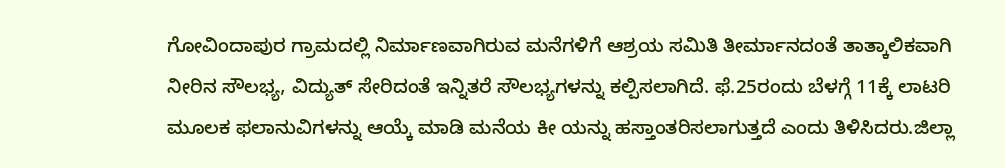ಗೋವಿಂದಾಪುರ ಗ್ರಾಮದಲ್ಲಿ ನಿರ್ಮಾಣವಾಗಿರುವ ಮನೆಗಳಿಗೆ ಆಶ್ರಯ ಸಮಿತಿ ತೀರ್ಮಾನದಂತೆ ತಾತ್ಕಾಲಿಕವಾಗಿ ನೀರಿನ ಸೌಲಭ್ಯ, ವಿದ್ಯುತ್ ಸೇರಿದಂತೆ ಇನ್ನಿತರೆ ಸೌಲಭ್ಯಗಳನ್ನು ಕಲ್ಪಿಸಲಾಗಿದೆ. ಫೆ.25ರಂದು ಬೆಳಗ್ಗೆ 11ಕ್ಕೆ ಲಾಟರಿ ಮೂಲಕ ಫಲಾನುವಿಗಳನ್ನು ಆಯ್ಕೆ ಮಾಡಿ ಮನೆಯ ಕೀ ಯನ್ನು ಹಸ್ತಾಂತರಿಸಲಾಗುತ್ತದೆ ಎಂದು ತಿಳಿಸಿದರು.ಜಿಲ್ಲಾ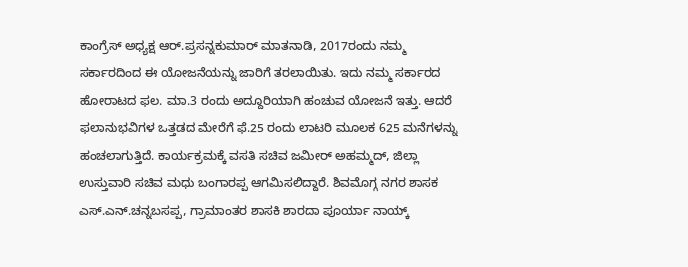ಕಾಂಗ್ರೆಸ್ ಅಧ್ಯಕ್ಷ ಆರ್.ಪ್ರಸನ್ನಕುಮಾರ್ ಮಾತನಾಡಿ, 2017ರಂದು ನಮ್ಮ ಸರ್ಕಾರದಿಂದ ಈ ಯೋಜನೆಯನ್ನು ಜಾರಿಗೆ ತರಲಾಯಿತು. ಇದು ನಮ್ಮ ಸರ್ಕಾರದ ಹೋರಾಟದ ಫಲ. ಮಾ.3 ರಂದು ಅದ್ದೂರಿಯಾಗಿ ಹಂಚುವ ಯೋಜನೆ ಇತ್ತು. ಆದರೆ ಫಲಾನುಭವಿಗಳ ಒತ್ತಡದ ಮೇರೆಗೆ ಫೆ.25 ರಂದು ಲಾಟರಿ ಮೂಲಕ 625 ಮನೆಗಳನ್ನು ಹಂಚಲಾಗುತ್ತಿದೆ. ಕಾರ್ಯಕ್ರಮಕ್ಕೆ ವಸತಿ ಸಚಿವ ಜಮೀರ್ ಅಹಮ್ಮದ್, ಜಿಲ್ಲಾ ಉಸ್ತುವಾರಿ ಸಚಿವ ಮಧು ಬಂಗಾರಪ್ಪ ಆಗಮಿಸಲಿದ್ದಾರೆ. ಶಿವಮೊಗ್ಗ ನಗರ ಶಾಸಕ ಎಸ್.ಎನ್.ಚನ್ನಬಸಪ್ಪ, ಗ್ರಾಮಾಂತರ ಶಾಸಕಿ ಶಾರದಾ ಪೂರ್ಯಾ ನಾಯ್ಕ್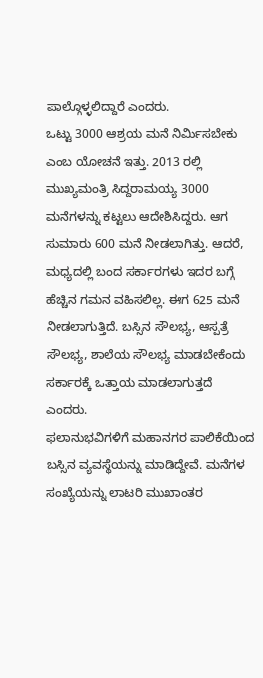ಪಾಲ್ಗೊಳ್ಳಲಿದ್ದಾರೆ ಎಂದರು.
ಒಟ್ಟು 3000 ಆಶ್ರಯ ಮನೆ ನಿರ್ಮಿಸಬೇಕು ಎಂಬ ಯೋಚನೆ ಇತ್ತು. 2013 ರಲ್ಲಿ ಮುಖ್ಯಮಂತ್ರಿ ಸಿದ್ದರಾಮಯ್ಯ 3000 ಮನೆಗಳನ್ನು ಕಟ್ಟಲು ಆದೇಶಿಸಿದ್ದರು. ಆಗ ಸುಮಾರು 600 ಮನೆ ನೀಡಲಾಗಿತ್ತು. ಆದರೆ, ಮಧ್ಯದಲ್ಲಿ ಬಂದ ಸರ್ಕಾರಗಳು ಇದರ ಬಗ್ಗೆ ಹೆಚ್ಚಿನ ಗಮನ ವಹಿಸಲಿಲ್ಲ. ಈಗ 625 ಮನೆ ನೀಡಲಾಗುತ್ತಿದೆ. ಬಸ್ಸಿನ ಸೌಲಭ್ಯ, ಆಸ್ಪತ್ರೆ ಸೌಲಭ್ಯ, ಶಾಲೆಯ ಸೌಲಭ್ಯ ಮಾಡಬೇಕೆಂದು ಸರ್ಕಾರಕ್ಕೆ ಒತ್ತಾಯ ಮಾಡಲಾಗುತ್ತದೆ ಎಂದರು.
ಫಲಾನುಭವಿಗಳಿಗೆ ಮಹಾನಗರ ಪಾಲಿಕೆಯಿಂದ ಬಸ್ಸಿನ ವ್ಯವಸ್ಥೆಯನ್ನು ಮಾಡಿದ್ದೇವೆ. ಮನೆಗಳ ಸಂಖ್ಯೆಯನ್ನು ಲಾಟರಿ ಮುಖಾಂತರ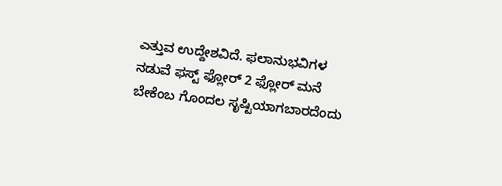ಎತ್ತುವ ಉದ್ದೇಶವಿದೆ. ಫಲಾನುಭವಿಗಳ ನಡುವೆ ಫಸ್ಟ್ ಫ್ಲೋರ್ 2 ಫ್ಲೋರ್ ಮನೆ ಬೇಕೆಂಬ ಗೊಂದಲ ಸೃಷ್ಟಿಯಾಗಬಾರದೆಂದು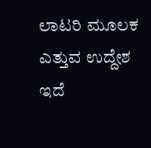ಲಾಟರಿ ಮೂಲಕ ಎತ್ತುವ ಉದ್ದೇಶ ಇದೆ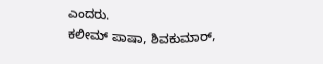ಎಂದರು.
ಕಲೀಮ್ ಪಾಷಾ, ಶಿವಕುಮಾರ್,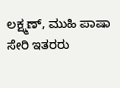ಲಕ್ಷ್ಮಣ್, ಮುಹಿ ಪಾಷಾ ಸೇರಿ ಇತರರು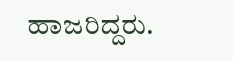ಹಾಜರಿದ್ದರು.